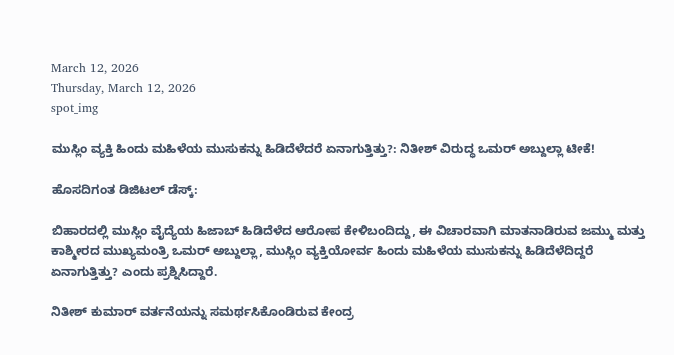March 12, 2026
Thursday, March 12, 2026
spot_img

ಮುಸ್ಲಿಂ ವ್ಯಕ್ತಿ ಹಿಂದು ಮಹಿಳೆಯ ಮುಸುಕನ್ನು ಹಿಡಿದೆಳೆದರೆ ಏನಾಗುತ್ತಿತ್ತು?: ನಿತೀಶ್‌ ವಿರುದ್ಧ ಒಮರ್‌ ಅಬ್ದುಲ್ಲಾ ಟೀಕೆ!

ಹೊಸದಿಗಂತ ಡಿಜಿಟಲ್ ಡೆಸ್ಕ್:

ಬಿಹಾರದಲ್ಲಿ ಮುಸ್ಲಿಂ ವೈದ್ಯೆಯ ಹಿಜಾಬ್‌ ಹಿಡಿದೆಳೆದ ಆರೋಪ ಕೇಳಿಬಂದಿದ್ದು, ಈ ವಿಚಾರವಾಗಿ ಮಾತನಾಡಿರುವ ಜಮ್ಮು ಮತ್ತು ಕಾಶ್ಮೀರದ ಮುಖ್ಯಮಂತ್ರಿ ಒಮರ್‌ ಅಬ್ದುಲ್ಲಾ, ಮುಸ್ಲಿಂ ವ್ಯಕ್ತಿಯೋರ್ವ ಹಿಂದು ಮಹಿಳೆಯ ಮುಸುಕನ್ನು ಹಿಡಿದೆಳೆದಿದ್ದರೆ ಏನಾಗುತ್ತಿತ್ತು? ಎಂದು ಪ್ರಶ್ನಿಸಿದ್ದಾರೆ.

ನಿತೀಶ್‌ ಕುಮಾರ್‌ ವರ್ತನೆಯನ್ನು ಸಮರ್ಥಸಿಕೊಂಡಿರುವ ಕೇಂದ್ರ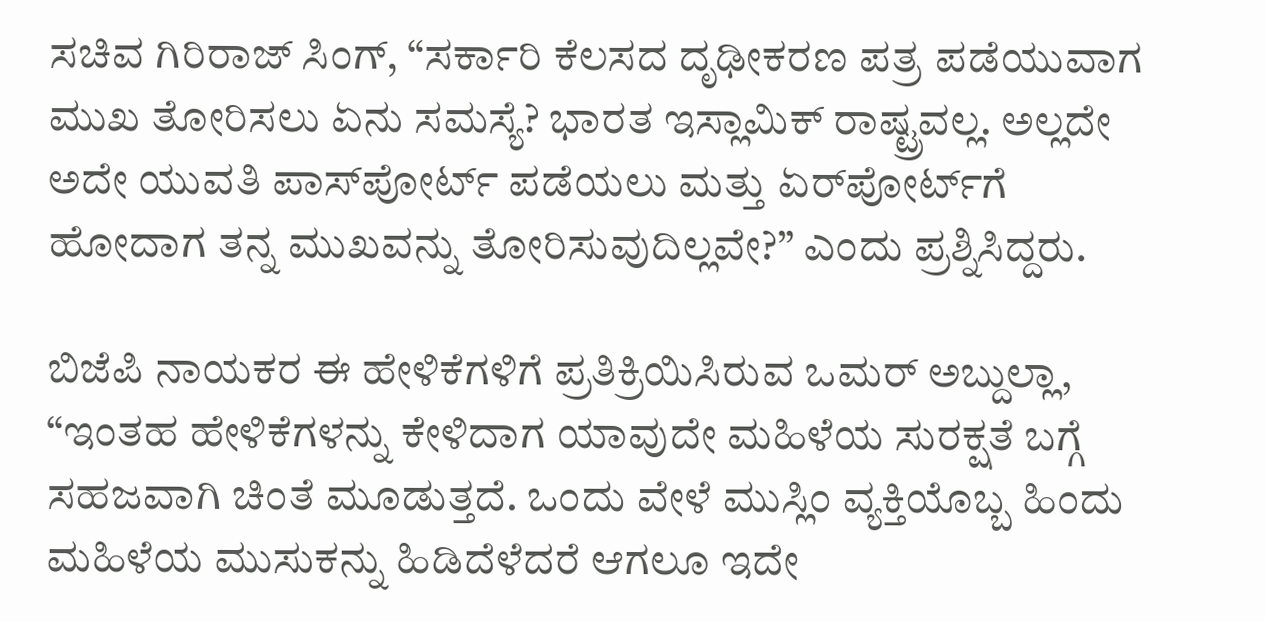ಸಚಿವ ಗಿರಿರಾಜ್‌ ಸಿಂಗ್‌, “ಸರ್ಕಾರಿ ಕೆಲಸದ ದೃಢೀಕರಣ ಪತ್ರ ಪಡೆಯುವಾಗ ಮುಖ ತೋರಿಸಲು ಏನು ಸಮಸ್ಯೆ? ಭಾರತ ಇಸ್ಲಾಮಿಕ್‌ ರಾಷ್ಟ್ರವಲ್ಲ. ಅಲ್ಲದೇ ಅದೇ ಯುವತಿ ಪಾಸ್‌ಪೋರ್ಟ್‌ ಪಡೆಯಲು ಮತ್ತು ಏರ್‌ಪೋರ್ಟ್‌ಗೆ ಹೋದಾಗ ತನ್ನ ಮುಖವನ್ನು ತೋರಿಸುವುದಿಲ್ಲವೇ?” ಎಂದು ಪ್ರಶ್ನಿಸಿದ್ದರು.

ಬಿಜೆಪಿ ನಾಯಕರ ಈ ಹೇಳಿಕೆಗಳಿಗೆ ಪ್ರತಿಕ್ರಿಯಿಸಿರುವ ಒಮರ್‌ ಅಬ್ದುಲ್ಲಾ, “ಇಂತಹ ಹೇಳಿಕೆಗಳನ್ನು ಕೇಳಿದಾಗ ಯಾವುದೇ ಮಹಿಳೆಯ ಸುರಕ್ಷತೆ ಬಗ್ಗೆ ಸಹಜವಾಗಿ ಚಿಂತೆ ಮೂಡುತ್ತದೆ. ಒಂದು ವೇಳೆ ಮುಸ್ಲಿಂ ವ್ಯಕ್ತಿಯೊಬ್ಬ ಹಿಂದು ಮಹಿಳೆಯ ಮುಸುಕನ್ನು ಹಿಡಿದೆಳೆದರೆ ಆಗಲೂ ಇದೇ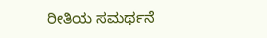ರೀತಿಯ ಸಮರ್ಥನೆ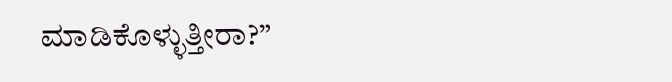ಮಾಡಿಕೊಳ್ಳುತ್ತೀರಾ?”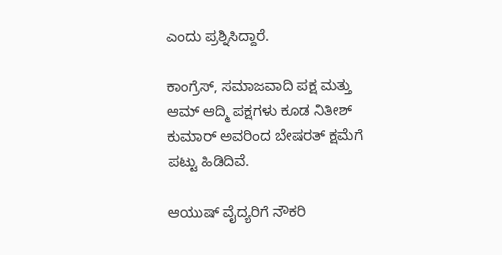ಎಂದು ಪ್ರಶ್ನಿಸಿದ್ದಾರೆ.

ಕಾಂಗ್ರೆಸ್, ಸಮಾಜವಾದಿ ಪಕ್ಷ ಮತ್ತು ಆಮ್ ಆದ್ಮಿ ಪಕ್ಷಗಳು ಕೂಡ ನಿತೀಶ್ ಕುಮಾರ್ ಅವರಿಂದ ಬೇಷರತ್ ಕ್ಷಮೆ‌ಗೆ ಪಟ್ಟು ಹಿಡಿದಿವೆ.

ಆಯುಷ್‌ ವೈದ್ಯರಿಗೆ ನೌಕರಿ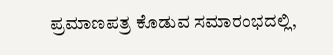ಪ್ರಮಾಣಪತ್ರ ಕೊಡುವ ಸಮಾರಂಭದಲ್ಲಿ,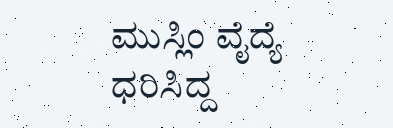ಮುಸ್ಲಿಂ ವೈದ್ಯೆ ಧರಿಸಿದ್ದ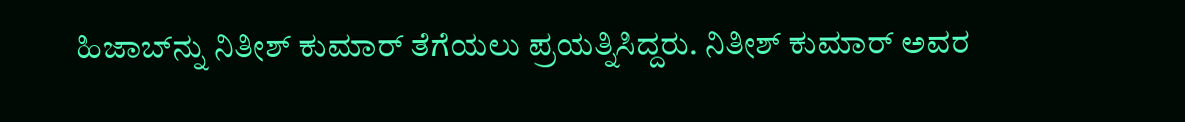ಹಿಜಾಬ್‌ನ್ನು ನಿತೀಶ್‌ ಕುಮಾರ್‌ ತೆಗೆಯಲು ಪ್ರಯತ್ನಿಸಿದ್ದರು. ನಿತೀಶ್‌ ಕುಮಾರ್‌ ಅವರ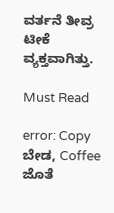ವರ್ತನೆ ತೀವ್ರ ಟೀಕೆ ವ್ಯಕ್ತವಾಗಿತ್ತು.

Must Read

error: Copy ಬೇಡ, Coffee ಜೊತೆ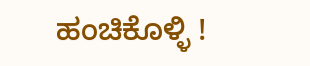ಹಂಚಿಕೊಳ್ಳಿ !